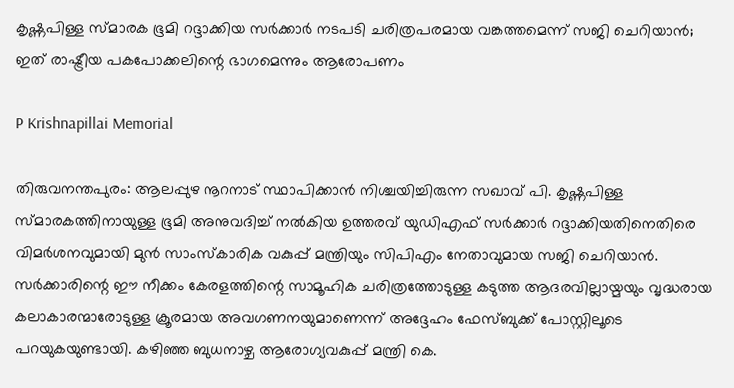കൃഷ്ണപിള്ള സ്മാരക ഭൂമി റദ്ദാക്കിയ സർക്കാർ നടപടി ചരിത്രപരമായ വങ്കത്തമെന്ന് സജി ചെറിയാൻ; ഇത് രാഷ്ട്രീയ പകപോക്കലിന്റെ ഭാഗമെന്നും ആരോപണം

P Krishnapillai Memorial

തിരുവനന്തപുരം: ആലപ്പുഴ നൂറനാട് സ്ഥാപിക്കാൻ നിശ്ചയിച്ചിരുന്ന സഖാവ് പി. കൃഷ്ണപിള്ള സ്മാരകത്തിനായുള്ള ഭൂമി അനുവദിച്ച് നൽകിയ ഉത്തരവ് യുഡിഎഫ് സർക്കാർ റദ്ദാക്കിയതിനെതിരെ വിമർശനവുമായി മുൻ സാംസ്കാരിക വകുപ്പ് മന്ത്രിയും സിപിഎം നേതാവുമായ സജി ചെറിയാൻ. സർക്കാരിന്റെ ഈ നീക്കം കേരളത്തിന്റെ സാമൂഹിക ചരിത്രത്തോടുള്ള കടുത്ത ആദരവില്ലായ്മയും വൃദ്ധരായ കലാകാരന്മാരോടുള്ള ക്രൂരമായ അവഗണനയുമാണെന്ന് അദ്ദേഹം ഫേസ്ബുക്ക് പോസ്റ്റിലൂടെ പറയുകയുണ്ടായി. കഴിഞ്ഞ ബുധനാഴ്ച ആരോഗ്യവകുപ്പ് മന്ത്രി കെ.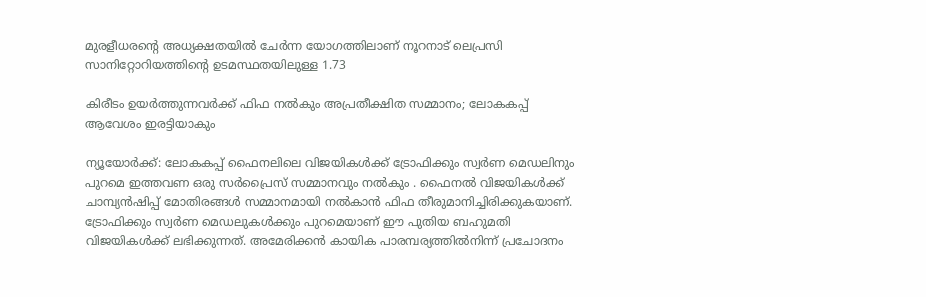മുരളീധരന്റെ അധ്യക്ഷതയിൽ ചേർന്ന യോഗത്തിലാണ് നൂറനാട് ലെപ്രസി സാനിറ്റോറിയത്തിന്റെ ഉടമസ്ഥതയിലുള്ള 1.73

കിരീടം ഉയർത്തുന്നവർക്ക് ഫിഫ നൽകും അപ്രതീക്ഷിത സമ്മാനം; ലോകകപ്പ് ആവേശം ഇരട്ടിയാകും

ന്യൂയോർക്ക്: ലോകകപ്പ് ഫൈനലിലെ വിജയികൾക്ക് ട്രോഫിക്കും സ്വർണ മെഡലിനും പുറമെ ഇത്തവണ ഒരു സർപ്രൈസ് സമ്മാനവും നൽകും . ഫൈനൽ വിജയികൾക്ക് ചാമ്പ്യൻഷിപ്പ് മോതിരങ്ങൾ സമ്മാനമായി നൽകാൻ ഫിഫ തീരുമാനിച്ചിരിക്കുകയാണ്. ട്രോഫിക്കും സ്വർണ മെഡലുകൾക്കും പുറമെയാണ് ഈ പുതിയ ബഹുമതി വിജയികൾക്ക് ലഭിക്കുന്നത്. അമേരിക്കൻ കായിക പാരമ്പര്യത്തിൽനിന്ന് പ്രചോദനം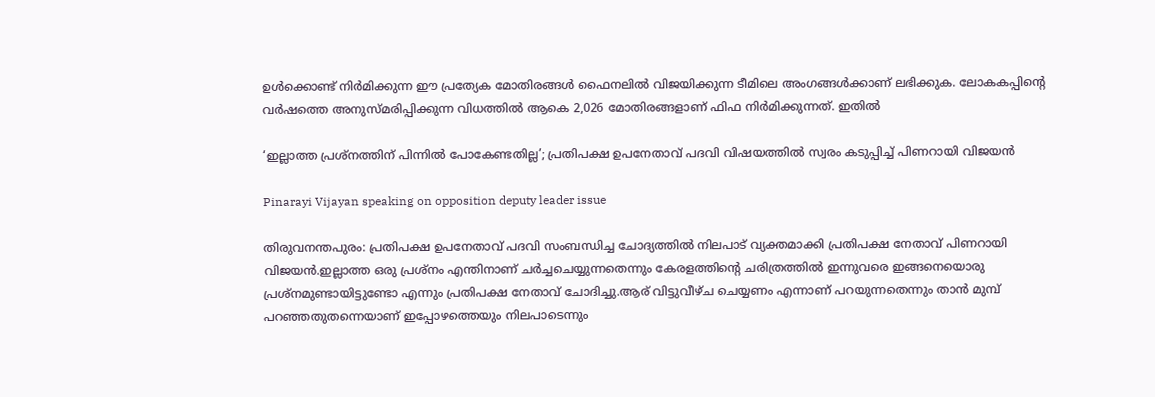ഉൾക്കൊണ്ട് നിർമിക്കുന്ന ഈ പ്രത്യേക മോതിരങ്ങൾ ഫൈനലിൽ വിജയിക്കുന്ന ടീമിലെ അംഗങ്ങൾക്കാണ് ലഭിക്കുക. ലോകകപ്പിന്റെ വർഷത്തെ അനുസ്മരിപ്പിക്കുന്ന വിധത്തിൽ ആകെ 2,026 മോതിരങ്ങളാണ് ഫിഫ നിർമിക്കുന്നത്. ഇതിൽ

‘ഇല്ലാത്ത പ്രശ്‌നത്തിന് പിന്നിൽ പോകേണ്ടതില്ല’; പ്രതിപക്ഷ ഉപനേതാവ് പദവി വിഷയത്തിൽ സ്വരം കടുപ്പിച്ച് പിണറായി വിജയൻ

Pinarayi Vijayan speaking on opposition deputy leader issue

തിരുവനന്തപുരം: പ്രതിപക്ഷ ഉപനേതാവ് പദവി സംബന്ധിച്ച ചോദ്യത്തിൽ നിലപാട് വ്യക്തമാക്കി പ്രതിപക്ഷ നേതാവ് പിണറായി വിജയൻ.ഇല്ലാത്ത ഒരു പ്രശ്‌നം എന്തിനാണ് ചർച്ചചെയ്യുന്നതെന്നും കേരളത്തിന്റെ ചരിത്രത്തിൽ ഇന്നുവരെ ഇങ്ങനെയൊരു പ്രശ്‌നമുണ്ടായിട്ടുണ്ടോ എന്നും പ്രതിപക്ഷ നേതാവ് ചോദിച്ചു.ആര് വിട്ടുവീഴ്ച ചെയ്യണം എന്നാണ് പറയുന്നതെന്നും താൻ മുമ്പ് പറഞ്ഞതുതന്നെയാണ് ഇപ്പോഴത്തെയും നിലപാടെന്നും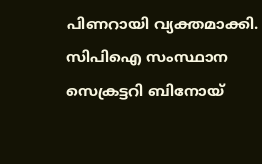പിണറായി വ്യക്തമാക്കി. സിപിഐ സംസ്ഥാന സെക്രട്ടറി ബിനോയ്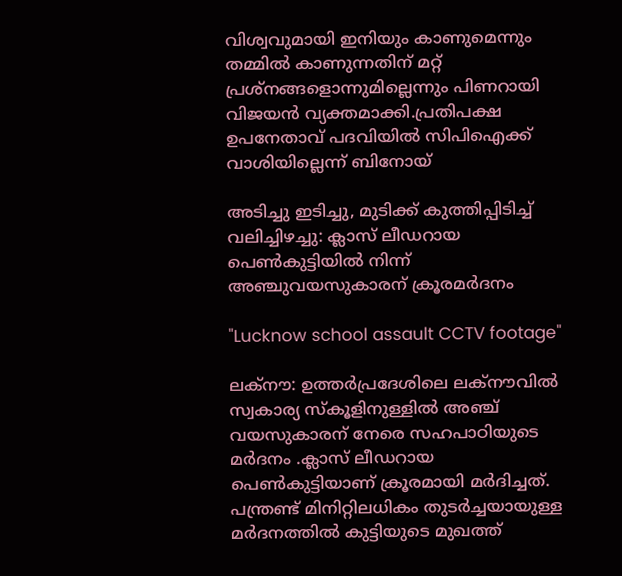വിശ്വവുമായി ഇനിയും കാണുമെന്നും തമ്മിൽ കാണുന്നതിന് മറ്റ് പ്രശ്‌നങ്ങളൊന്നുമില്ലെന്നും പിണറായി വിജയൻ വ്യക്തമാക്കി.പ്രതിപക്ഷ ഉപനേതാവ് പദവിയിൽ സിപിഐക്ക് വാശിയില്ലെന്ന് ബിനോയ്

അടിച്ചു ഇടിച്ചു, മുടിക്ക് കുത്തിപ്പിടിച്ച് വലിച്ചിഴച്ചു: ക്ലാസ് ലീഡറായ പെൺകുട്ടിയിൽ നിന്ന് അഞ്ചുവയസുകാരന് ക്രൂരമർദനം

"Lucknow school assault CCTV footage"

ലക്നൗ: ഉത്തർപ്രദേശിലെ ലക്നൗവിൽ സ്വകാര്യ സ്കൂളിനുള്ളിൽ അഞ്ച് വയസുകാരന് നേരെ സഹപാഠിയുടെ മർദനം .ക്ലാസ് ലീഡറായ പെൺകുട്ടിയാണ് ക്രൂരമായി മ‌ർദിച്ചത്. പന്ത്രണ്ട് മിനിറ്റിലധികം തുടർച്ചയായുള്ള മർദനത്തിൽ കുട്ടിയുടെ മുഖത്ത്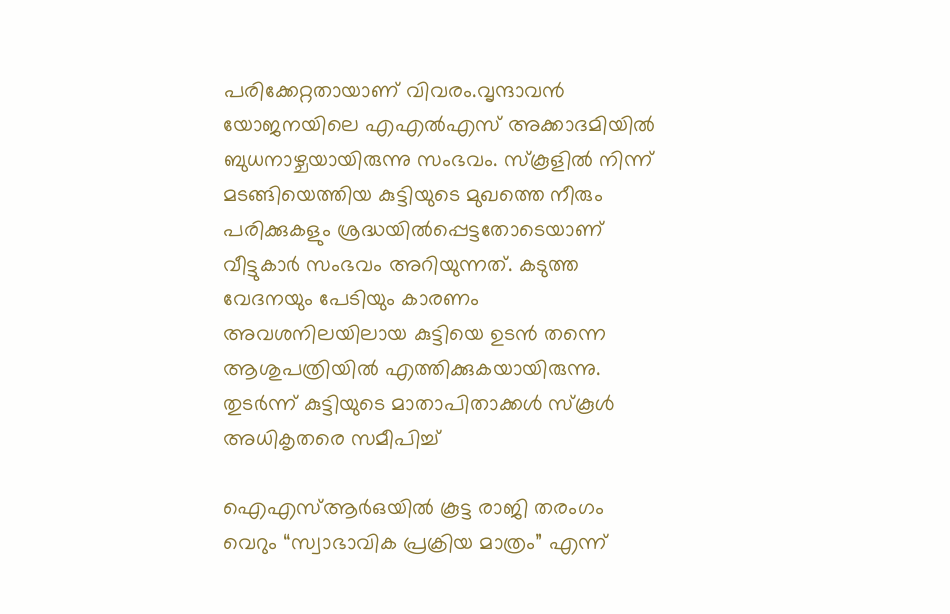പരിക്കേറ്റതായാണ് വിവരം.വൃന്ദാവൻ യോജനയിലെ എഎൽഎസ് അക്കാദമിയിൽ ബുധനാഴ്ചയായിരുന്നു സംഭവം. സ്കൂളിൽ നിന്ന് മടങ്ങിയെത്തിയ കുട്ടിയുടെ മുഖത്തെ നീരും പരിക്കുകളും ശ്രദ്ധയിൽപ്പെട്ടതോടെയാണ് വീട്ടുകാർ സംഭവം അറിയുന്നത്. കടുത്ത വേദനയും പേടിയും കാരണം അവശനിലയിലായ കുട്ടിയെ ഉടൻ തന്നെ ആശുപത്രിയിൽ എത്തിക്കുകയായിരുന്നു. തുടർന്ന് കുട്ടിയുടെ മാതാപിതാക്കൾ സ്കൂൾ അധികൃതരെ സമീപിച്ച്

ഐഎസ്ആർഒയിൽ കൂട്ട രാജി തരംഗം വെറും “സ്വാഭാവിക പ്രക്രിയ മാത്രം” എന്ന്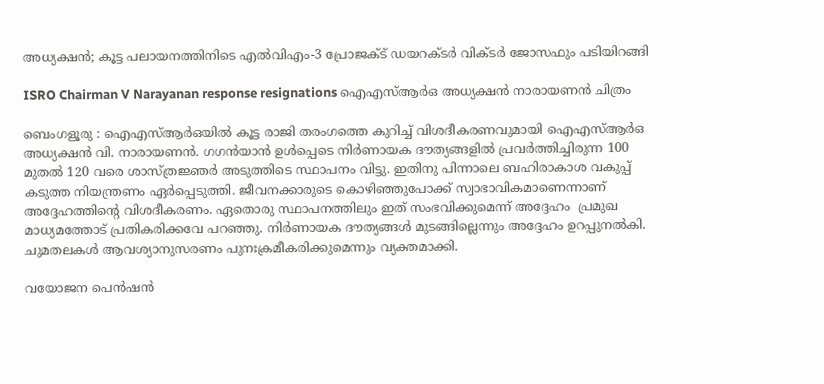അധ്യക്ഷൻ; കൂട്ട പലായനത്തിനിടെ എൽവിഎം-3 പ്രോജക്ട് ഡയറക്ടർ വിക്ടർ ജോസഫും പടിയിറങ്ങി

ISRO Chairman V Narayanan response resignations ഐഎസ്ആർഒ അധ്യക്ഷൻ നാരായണൻ ചിത്രം

ബെംഗളൂരു : ഐഎസ്ആർഒയിൽ കൂട്ട രാജി തരംഗത്തെ കുറിച്ച് വിശദീകരണവുമായി ഐഎസ്ആർഒ അധ്യക്ഷൻ വി. നാരായണൻ. ഗഗൻയാൻ ഉൾപ്പെടെ നിർണായക ദൗത്യങ്ങളിൽ പ്രവർത്തിച്ചിരുന്ന 100 മുതൽ 120 വരെ ശാസ്ത്രജ്ഞർ അടുത്തിടെ സ്ഥാപനം വിട്ടു. ഇതിനു പിന്നാലെ ബഹിരാകാശ വകുപ്പ് കടുത്ത നിയന്ത്രണം ഏർപ്പെടുത്തി. ജീവനക്കാരുടെ കൊഴിഞ്ഞുപോക്ക് സ്വാഭാവികമാണെന്നാണ് അദ്ദേഹത്തിന്റെ വിശദീകരണം. ഏതൊരു സ്ഥാപനത്തിലും ഇത് സംഭവിക്കുമെന്ന് അദ്ദേഹം  പ്രമുഖ മാധ്യമത്തോട് പ്രതികരിക്കവേ പറഞ്ഞു. നിർണായക ദൗത്യങ്ങൾ മുടങ്ങില്ലെന്നും അദ്ദേഹം ഉറപ്പുനൽകി. ചുമതലകൾ ആവശ്യാനുസരണം പുനഃക്രമീകരിക്കുമെന്നും വ്യക്തമാക്കി.

വയോജന പെൻഷൻ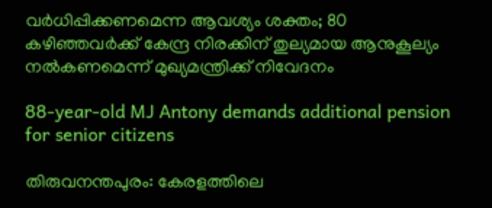വർധിപ്പിക്കണമെന്ന ആവശ്യം ശക്തം; 80 കഴിഞ്ഞവർക്ക് കേന്ദ്ര നിരക്കിന് തുല്യമായ ആനുകൂല്യം നൽകണമെന്ന് മുഖ്യമന്ത്രിക്ക് നിവേദനം

88-year-old MJ Antony demands additional pension for senior citizens

തിരുവനന്തപുരം: കേരളത്തിലെ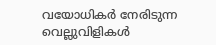വയോധികര്‍ നേരിടുന്ന വെല്ലുവിളികള്‍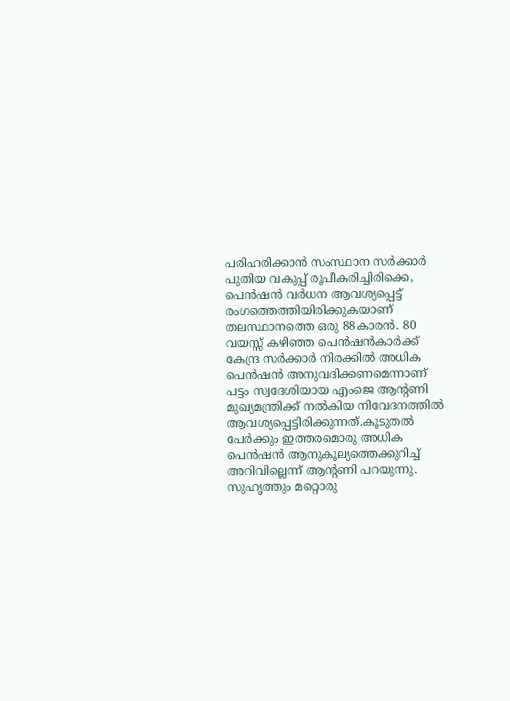പരിഹരിക്കാന്‍ സംസ്ഥാന സര്‍ക്കാര്‍ പുതിയ വകുപ്പ് രൂപീകരിച്ചിരിക്കെ, പെന്‍ഷന്‍ വര്‍ധന ആവശ്യപ്പെട്ട് രംഗത്തെത്തിയിരിക്കുകയാണ് തലസ്ഥാനത്തെ ഒരു 88കാരന്‍. 80 വയസ്സ് കഴിഞ്ഞ പെന്‍ഷന്‍കാര്‍ക്ക് കേന്ദ്ര സര്‍ക്കാര്‍ നിരക്കില്‍ അധിക പെന്‍ഷന്‍ അനുവദിക്കണമെന്നാണ് പട്ടം സ്വദേശിയായ എംജെ ആന്റണി മുഖ്യമന്ത്രിക്ക് നല്‍കിയ നിവേദനത്തില്‍ ആവശ്യപ്പെട്ടിരിക്കുന്നത്.കൂടുതല്‍ പേര്‍ക്കും ഇത്തരമൊരു അധിക പെന്‍ഷന്‍ ആനുകൂല്യത്തെക്കുറിച്ച് അറിവില്ലെന്ന് ആന്റണി പറയുന്നു. സുഹൃത്തും മറ്റൊരു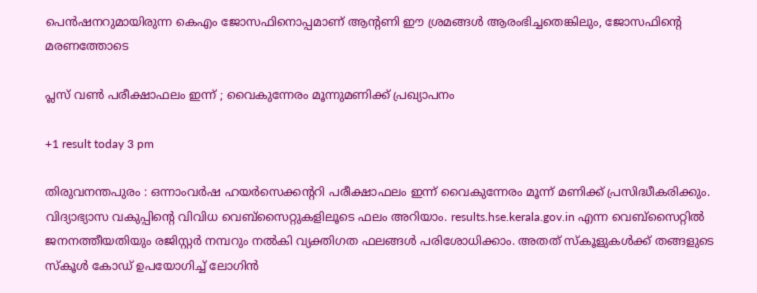പെന്‍ഷനറുമായിരുന്ന കെഎം ജോസഫിനൊപ്പമാണ് ആന്റണി ഈ ശ്രമങ്ങള്‍ ആരംഭിച്ചതെങ്കിലും, ജോസഫിന്റെ മരണത്തോടെ

പ്ലസ് വൺ പരീക്ഷാഫലം ഇന്ന് ; വൈകുന്നേരം മൂന്നുമണിക്ക് പ്രഖ്യാപനം

+1 result today 3 pm

തിരുവനന്തപുരം : ഒന്നാംവർഷ ഹയർസെക്കന്ററി പരീക്ഷാഫലം ഇന്ന് വൈകുന്നേരം മൂന്ന് മണിക്ക് പ്രസിദ്ധീകരിക്കും. വിദ്യാഭ്യാസ വകുപ്പിന്റെ വിവിധ വെബ്‌സൈറ്റുകളിലൂടെ ഫലം അറിയാം. results.hse.kerala.gov.in എന്ന വെബ്‌സൈറ്റിൽ ജനനത്തീയതിയും രജിസ്റ്റർ നമ്പറും നൽകി വ്യക്തിഗത ഫലങ്ങൾ പരിശോധിക്കാം. അതത് സ്‌കൂളുകൾക്ക് തങ്ങളുടെ സ്‌കൂൾ കോഡ് ഉപയോഗിച്ച് ലോഗിൻ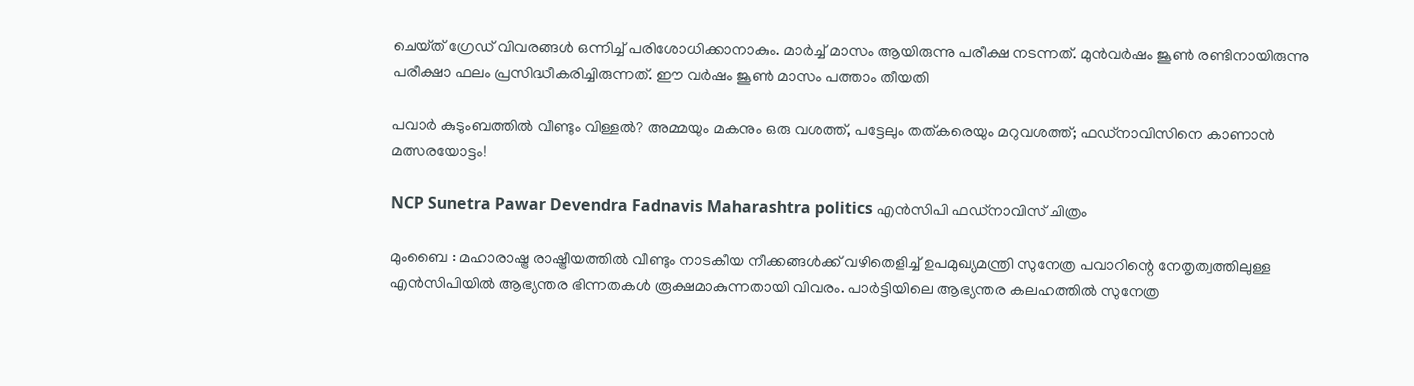ചെയ്‌ത് ഗ്രേഡ് വിവരങ്ങൾ ഒന്നിച്ച് പരിശോധിക്കാനാകും. മാർച്ച് മാസം ആയിരുന്നു പരീക്ഷ നടന്നത്. മുൻവർഷം ജൂൺ രണ്ടിനായിരുന്നു പരീക്ഷാ ഫലം പ്രസിദ്ധീകരിച്ചിരുന്നത്. ഈ വർഷം ജൂൺ മാസം പത്താം തീയതി

പവാർ കുടുംബത്തിൽ വീണ്ടും വിള്ളൽ? അമ്മയും മകനും ഒരു വശത്ത്, പട്ടേലും തത്കരെയും മറുവശത്ത്; ഫഡ്‌നാവിസിനെ കാണാൻ മത്സരയോട്ടം!

NCP Sunetra Pawar Devendra Fadnavis Maharashtra politics എൻസിപി ഫഡ്‌നാവിസ് ചിത്രം

മുംബൈ : മഹാരാഷ്ട്ര രാഷ്ട്രീയത്തിൽ വീണ്ടും നാടകീയ നീക്കങ്ങൾക്ക് വഴിതെളിച്ച് ഉപമുഖ്യമന്ത്രി സുനേത്ര പവാറിന്റെ നേതൃത്വത്തിലുള്ള എൻസിപിയിൽ ആഭ്യന്തര ഭിന്നതകൾ രൂക്ഷമാകുന്നതായി വിവരം. പാർട്ടിയിലെ ആഭ്യന്തര കലഹത്തിൽ സുനേത്ര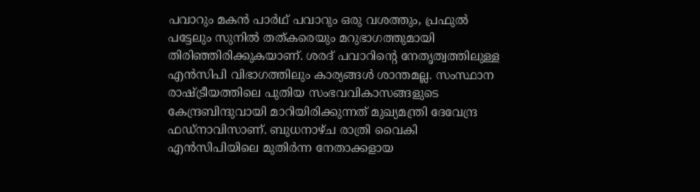പവാറും മകൻ പാർഥ് പവാറും ഒരു വശത്തും, പ്രഫുൽ പട്ടേലും സുനിൽ തത്കരെയും മറുഭാഗത്തുമായി തിരിഞ്ഞിരിക്കുകയാണ്. ശരദ് പവാറിന്റെ നേതൃത്വത്തിലുള്ള എൻസിപി വിഭാഗത്തിലും കാര്യങ്ങൾ ശാന്തമല്ല. സംസ്ഥാന രാഷ്ട്രീയത്തിലെ പുതിയ സംഭവവികാസങ്ങളുടെ കേന്ദ്രബിന്ദുവായി മാറിയിരിക്കുന്നത് മുഖ്യമന്ത്രി ദേവേന്ദ്ര ഫഡ്‌നാവിസാണ്. ബുധനാഴ്ച രാത്രി വൈകി എൻസിപിയിലെ മുതിർന്ന നേതാക്കളായ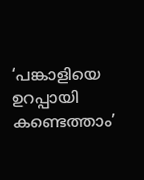‘പങ്കാളിയെ ഉറപ്പായി കണ്ടെത്താം’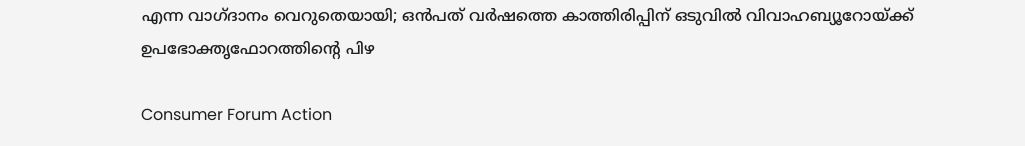എന്ന വാഗ്ദാനം വെറുതെയായി; ഒൻപത് വർഷത്തെ കാത്തിരിപ്പിന് ഒടുവിൽ വിവാഹബ്യൂറോയ്ക്ക് ഉപഭോക്തൃഫോറത്തിന്റെ പിഴ

Consumer Forum Action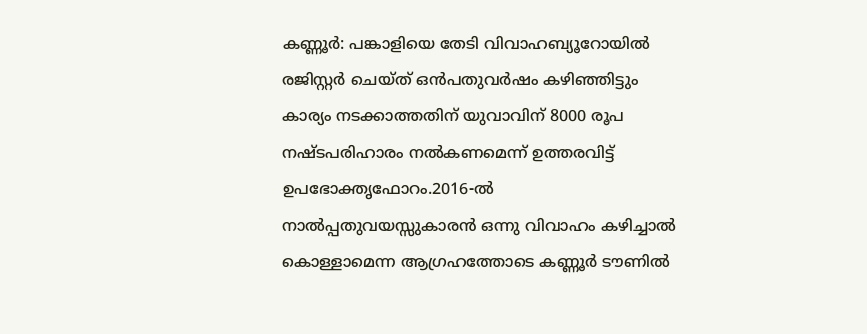കണ്ണൂര്‍: പങ്കാളിയെ തേടി വിവാഹബ്യൂറോയില്‍ രജിസ്റ്റര്‍ ചെയ്ത് ഒന്‍പതുവര്‍ഷം കഴിഞ്ഞിട്ടും കാര്യം നടക്കാത്തതിന് യുവാവിന് 8000 രൂപ നഷ്ടപരിഹാരം നല്‍കണമെന്ന് ഉത്തരവിട്ട് ഉപഭോക്തൃഫോറം.2016-ല്‍ നാല്‍പ്പതുവയസ്സുകാരന്‍ ഒന്നു വിവാഹം കഴിച്ചാല്‍ കൊള്ളാമെന്ന ആഗ്രഹത്തോടെ കണ്ണൂര്‍ ടൗണില്‍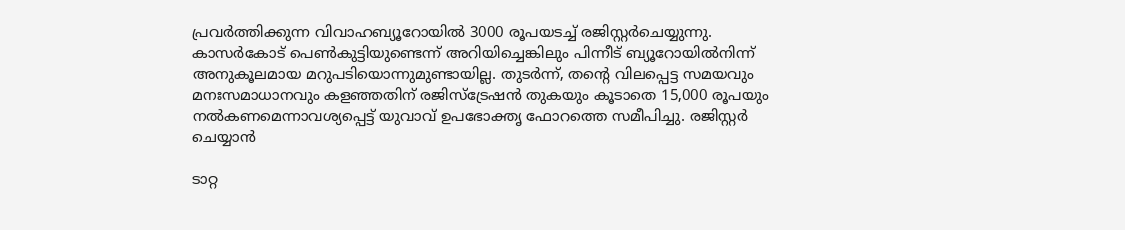പ്രവര്‍ത്തിക്കുന്ന വിവാഹബ്യൂറോയില്‍ 3000 രൂപയടച്ച് രജിസ്റ്റര്‍ചെയ്യുന്നു. കാസര്‍കോട് പെണ്‍കുട്ടിയുണ്ടെന്ന് അറിയിച്ചെങ്കിലും പിന്നീട് ബ്യൂറോയില്‍നിന്ന് അനുകൂലമായ മറുപടിയൊന്നുമുണ്ടായില്ല. തുടർന്ന്, തന്റെ വിലപ്പെട്ട സമയവും മനഃസമാധാനവും കളഞ്ഞതിന് രജിസ്‌ട്രേഷൻ തുകയും കൂടാതെ 15,000 രൂപയും നൽകണമെന്നാവശ്യപ്പെട്ട് യുവാവ് ഉപഭോക്തൃ ഫോറത്തെ സമീപിച്ചു. രജിസ്റ്റർ ചെയ്യാൻ

ടാറ്റ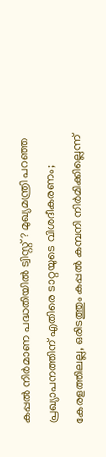കപ്പൽ നിർമാണ പദ്ധതിയിൽ ട്വിസ്റ്റ്? മുഖ്യമന്ത്രി പറഞ്ഞ പ്രഖ്യാപനത്തിന് എതിരെ ടാറ്റയുടെ വിശദീകരണം; കേരളത്തിലല്ല, ഒരിടത്തും കപ്പൽ കമ്പനി നിർമിക്കില്ലെന്ന്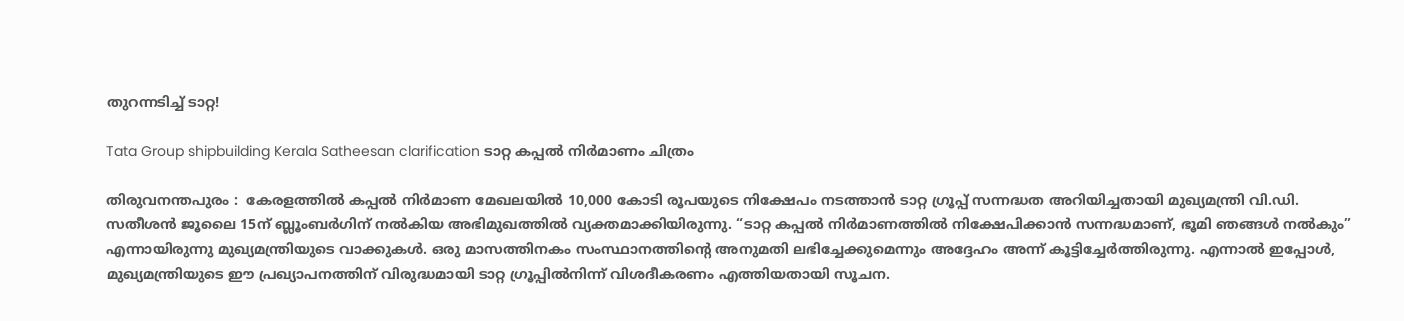തുറന്നടിച്ച് ടാറ്റ!

Tata Group shipbuilding Kerala Satheesan clarification ടാറ്റ കപ്പൽ നിർമാണം ചിത്രം

തിരുവനന്തപുരം :  കേരളത്തിൽ കപ്പൽ നിർമാണ മേഖലയിൽ 10,000 കോടി രൂപയുടെ നിക്ഷേപം നടത്താൻ ടാറ്റ ഗ്രൂപ്പ് സന്നദ്ധത അറിയിച്ചതായി മുഖ്യമന്ത്രി വി.ഡി. സതീശൻ ജൂലൈ 15ന് ബ്ലൂംബർഗിന് നൽകിയ അഭിമുഖത്തിൽ വ്യക്തമാക്കിയിരുന്നു. “ടാറ്റ കപ്പൽ നിർമാണത്തിൽ നിക്ഷേപിക്കാൻ സന്നദ്ധമാണ്, ഭൂമി ഞങ്ങൾ നൽകും” എന്നായിരുന്നു മുഖ്യമന്ത്രിയുടെ വാക്കുകൾ. ഒരു മാസത്തിനകം സംസ്ഥാനത്തിന്റെ അനുമതി ലഭിച്ചേക്കുമെന്നും അദ്ദേഹം അന്ന് കൂട്ടിച്ചേർത്തിരുന്നു. എന്നാൽ ഇപ്പോൾ, മുഖ്യമന്ത്രിയുടെ ഈ പ്രഖ്യാപനത്തിന് വിരുദ്ധമായി ടാറ്റ ഗ്രൂപ്പിൽനിന്ന് വിശദീകരണം എത്തിയതായി സൂചന.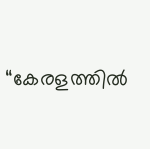“കേരളത്തിൽ